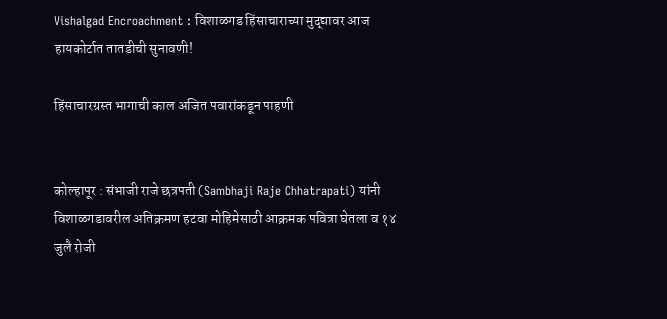Vishalgad Encroachment : विशाळगड हिंसाचाराच्या मुद्द्यावर आज हायकोर्टात तातडीची सुनावणी!

हिंसाचारग्रस्त भागाची काल अजित पवारांकडून पाहणी


कोल्हापूर : संभाजी राजे छत्रपती (Sambhaji Raje Chhatrapati) यांनी विशाळगडावरील अतिक्रमण हटवा मोहिमेसाठी आक्रमक पवित्रा घेतला व १४ जुलै रोजी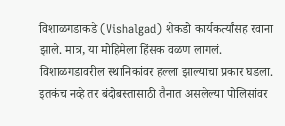विशाळगडाकडे (Vishalgad) शेकडो कार्यकर्त्यांसह रवाना झाले. मात्र, या मोहिमेला हिंसक वळण लागलं. विशाळगडावरील स्थानिकांवर हल्ला झाल्याचा प्रकार घडला. इतकंच नव्हे तर बंदोबस्तासाठी तैनात असलेल्या पोलिसांवर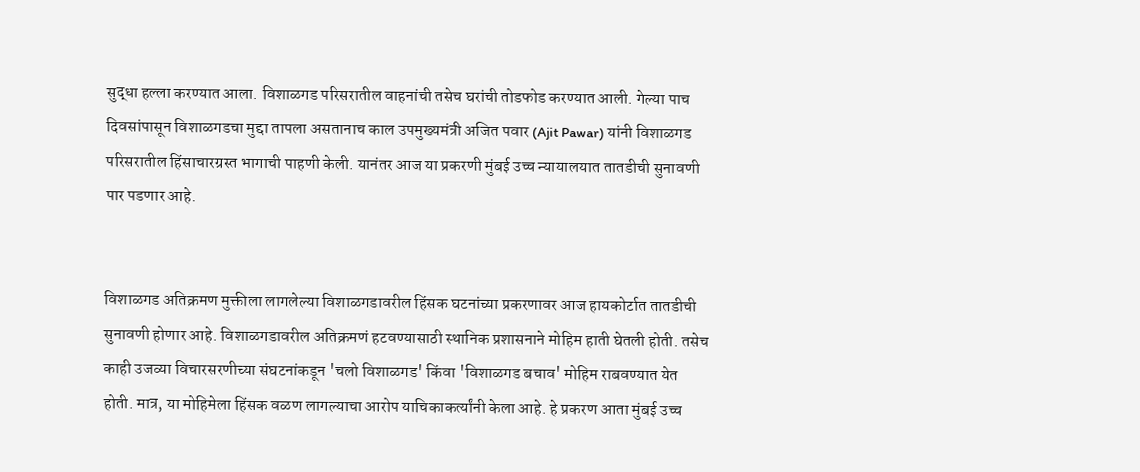सुद्धा हल्ला करण्यात आला. विशाळगड परिसरातील वाहनांची तसेच घरांची तोडफोड करण्यात आली. गेल्या पाच दिवसांपासून विशाळगडचा मुद्दा तापला असतानाच काल उपमुख्यमंत्री अजित पवार (Ajit Pawar) यांनी विशाळगड परिसरातील हिंसाचारग्रस्त भागाची पाहणी केली. यानंतर आज या प्रकरणी मुंबई उच्च न्यायालयात तातडीची सुनावणी पार पडणार आहे.


विशाळगड अतिक्रमण मुक्तीला लागलेल्या विशाळगडावरील हिंसक घटनांच्या प्रकरणावर आज हायकोर्टात तातडीची सुनावणी होणार आहे. विशाळगडावरील अतिक्रमणं हटवण्यासाठी स्थानिक प्रशासनाने मोहिम हाती घेतली होती. तसेच काही उजव्या विचारसरणीच्या संघटनांकडून 'चलो विशाळगड' किंवा 'विशाळगड बचाव' मोहिम राबवण्यात येत होती. मात्र, या मोहिमेला हिंसक वळण लागल्याचा आरोप याचिकाकर्त्यांनी केला आहे. हे प्रकरण आता मुंबई उच्च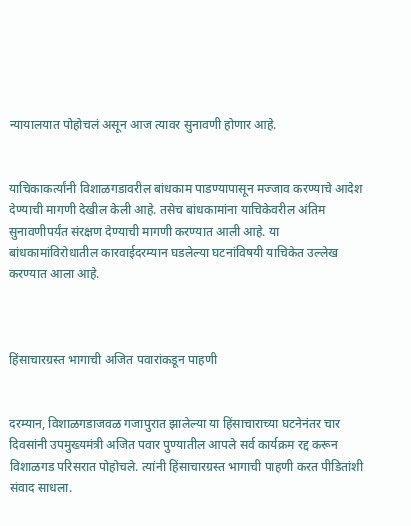न्यायालयात पोहोचलं असून आज त्यावर सुनावणी होणार आहे.


याचिकाकर्त्यांनी विशाळगडावरील बांधकाम पाडण्यापासून मज्जाव करण्याचे आदेश देण्याची मागणी देखील केली आहे. तसेच बांधकामांना याचिकेवरील अंतिम सुनावणीपर्यंत संरक्षण देण्याची मागणी करण्यात आली आहे. या बांधकामांविरोधातील कारवाईदरम्यान घडलेल्या घटनांविषयी याचिकेत उल्लेख करण्यात आला आहे.



हिंसाचारग्रस्त भागाची अजित पवारांकडून पाहणी


दरम्यान, विशाळगडाजवळ गजापुरात झालेल्या या हिंसाचाराच्या घटनेनंतर चार दिवसांनी उपमुख्यमंत्री अजित पवार पुण्यातील आपले सर्व कार्यक्रम रद्द करून विशाळगड परिसरात पोहोचले. त्यांनी हिंसाचारग्रस्त भागाची पाहणी करत पीडितांशी संवाद साधला.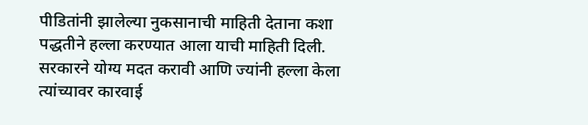पीडितांनी झालेल्या नुकसानाची माहिती देताना कशा पद्धतीने हल्ला करण्यात आला याची माहिती दिली. सरकारने योग्य मदत करावी आणि ज्यांनी हल्ला केला त्यांच्यावर कारवाई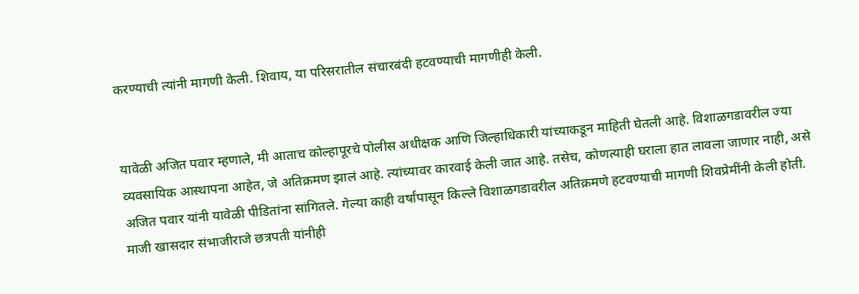करण्याची त्यांनी मागणी केली. शिवाय, या परिसरातील संचारबंदी हटवण्याची मागणीही केली.


यावेळी अजित पवार म्हणाले, मी आताच कोल्हापूरचे पोलीस अधीक्षक आणि जिल्हाधिकारी यांच्याकडून माहिती घेतली आहे. विशाळगडावरील ज्या व्यवसायिक आस्थापना आहेत, जे अतिक्रमण झालं आहे. त्यांच्यावर कारवाई केली जात आहे. तसेच, कोणत्याही घराला हात लावला जाणार नाही, असे अजित पवार यांनी यावेळी पीडितांना सांगितले. गेल्या काही वर्षांपासून किल्ले विशाळगडावरील अतिक्रमणे हटवण्याची मागणी शिवप्रेमींनी केली होती. माजी खासदार संभाजीराजे छत्रपती यांनीही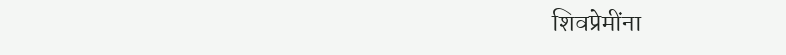शिवप्रेमींना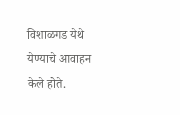विशाळगड येथे येण्याचे आवाहन केले होते.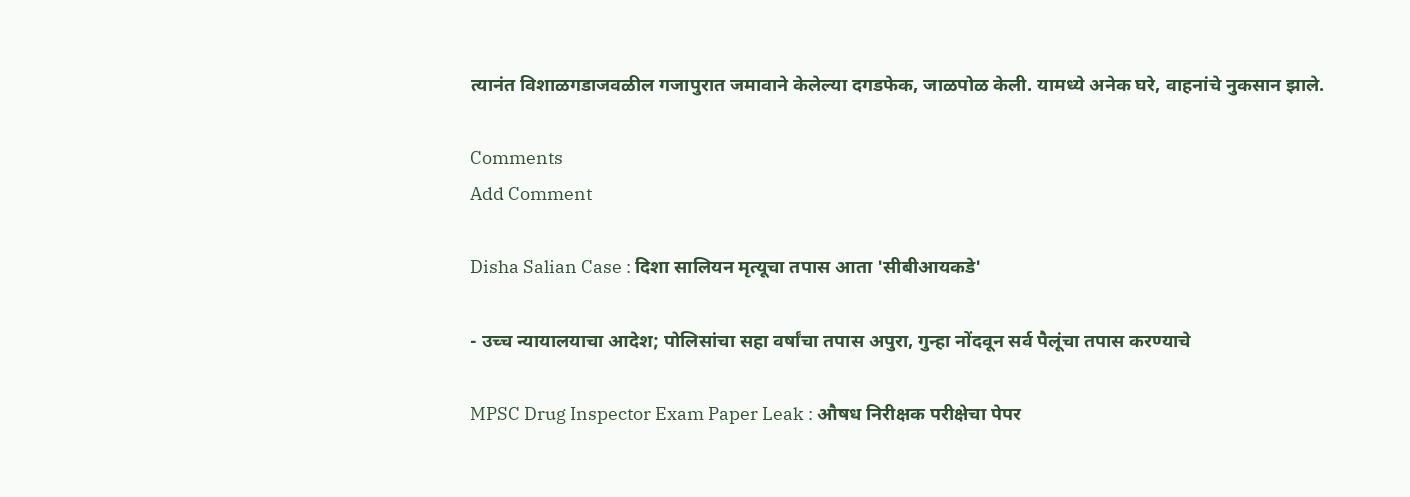त्यानंत विशाळगडाजवळील गजापुरात जमावाने केलेल्या दगडफेक, जाळपोळ केली. यामध्ये अनेक घरे, वाहनांचे नुकसान झाले.

Comments
Add Comment

Disha Salian Case : दिशा सालियन मृत्यूचा तपास आता 'सीबीआयकडे'

- उच्च न्यायालयाचा आदेश; पोलिसांचा सहा वर्षांचा तपास अपुरा, गुन्हा नोंदवून सर्व पैलूंचा तपास करण्याचे

MPSC Drug Inspector Exam Paper Leak : औषध निरीक्षक परीक्षेचा पेपर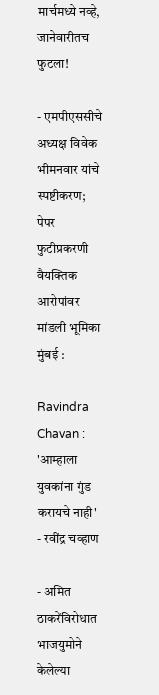मार्चमध्ये नव्हे, जानेवारीतच फुटला!

- एमपीएससीचे अध्यक्ष विवेक भीमनवार यांचे स्पष्टीकरण; पेपर फुटीप्रकरणी वैयक्तिक आरोपांवर मांडली भूमिका मुंबई :

Ravindra Chavan : 'आम्हाला युवकांना गुंड करायचे नाही' - रवींद्र चव्हाण

- अमित ठाकरेंविरोधात भाजयुमोने केलेल्या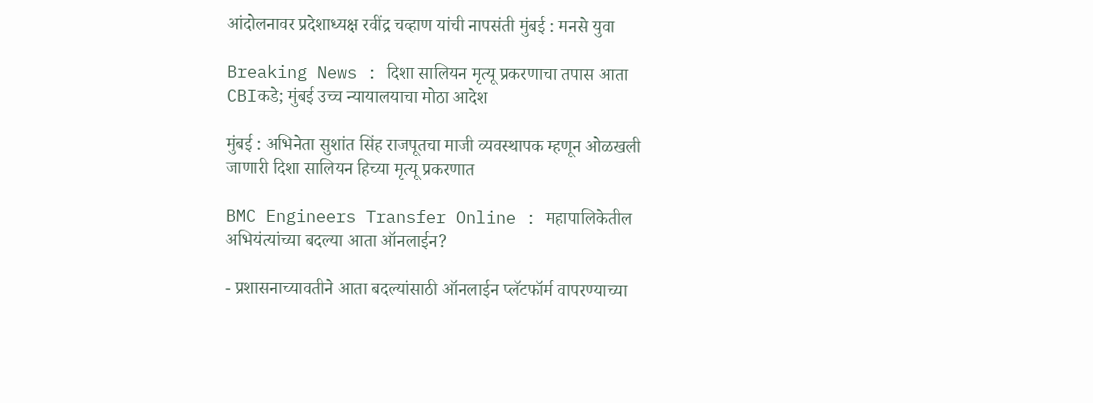आंदोलनावर प्रदेशाध्यक्ष रवींद्र चव्हाण यांची नापसंती मुंबई : मनसे युवा

Breaking News : दिशा सालियन मृत्यू प्रकरणाचा तपास आता CBIकडे; मुंबई उच्च न्यायालयाचा मोठा आदेश

मुंबई : अभिनेता सुशांत सिंह राजपूतचा माजी व्यवस्थापक म्हणून ओळखली जाणारी दिशा सालियन हिच्या मृत्यू प्रकरणात

BMC Engineers Transfer Online : महापालिकेतील अभियंत्यांच्या बदल्या आता ऑनलाईन?

- प्रशासनाच्यावतीने आता बदल्यांसाठी ऑनलाईन प्लॅटफॉर्म वापरण्याच्या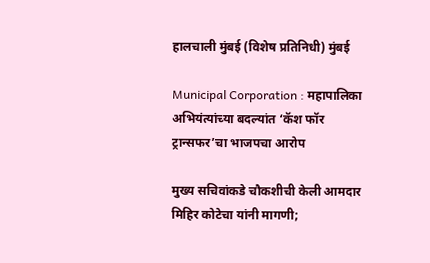हालचाली मुंबई (विशेष प्रतिनिधी) मुंबई

Municipal Corporation : महापालिका अभियंत्यांच्या बदल्यांत ‘कॅश फॉर ट्रान्सफर’चा भाजपचा आरोप

मुख्य सचिवांकडे चौकशीची केली आमदार मिहिर कोटेचा यांनी मागणी;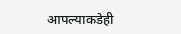आपल्याकडेही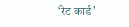‘रेट कार्ड’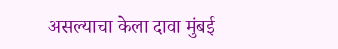असल्याचा केला दावा मुंबई